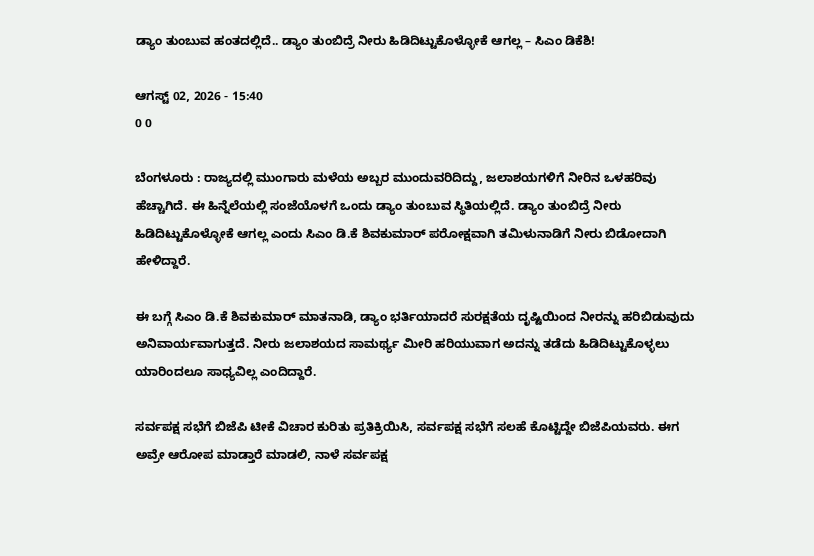ಡ್ಯಾಂ ತುಂಬುವ ಹಂತದಲ್ಲಿದೆ.. ಡ್ಯಾಂ ತುಂಬಿದ್ರೆ ನೀರು ಹಿಡಿದಿಟ್ಟುಕೊಳ್ಳೋಕೆ ಆಗಲ್ಲ – ಸಿಎಂ ಡಿಕೆಶಿ!

ಆಗಸ್ಟ್ 02, 2026 - 15:40
0 0

ಬೆಂಗಳೂರು : ರಾಜ್ಯದಲ್ಲಿ ಮುಂಗಾರು ಮಳೆಯ ಅಬ್ಬರ ಮುಂದುವರಿದಿದ್ದು, ಜಲಾಶಯಗಳಿಗೆ ನೀರಿನ ಒಳಹರಿವು ಹೆಚ್ಚಾಗಿದೆ. ಈ ಹಿನ್ನೆಲೆಯಲ್ಲಿ ಸಂಜೆಯೊಳಗೆ ಒಂದು ಡ್ಯಾಂ ತುಂಬುವ ಸ್ಥಿತಿಯಲ್ಲಿದೆ. ಡ್ಯಾಂ ತುಂಬಿದ್ರೆ ನೀರು ಹಿಡಿದಿಟ್ಟುಕೊಳ್ಳೋಕೆ ಆಗಲ್ಲ ಎಂದು ಸಿಎಂ ಡಿ.ಕೆ ಶಿವಕುಮಾರ್‌ ಪರೋಕ್ಷವಾಗಿ ತಮಿಳುನಾಡಿಗೆ ನೀರು ಬಿಡೋದಾಗಿ ಹೇಳಿದ್ದಾರೆ.

ಈ ಬಗ್ಗೆ ಸಿಎಂ ಡಿ.ಕೆ ಶಿವಕುಮಾರ್‌ ಮಾತನಾಡಿ, ಡ್ಯಾಂ ಭರ್ತಿಯಾದರೆ ಸುರಕ್ಷತೆಯ ದೃಷ್ಟಿಯಿಂದ ನೀರನ್ನು ಹರಿಬಿಡುವುದು ಅನಿವಾರ್ಯವಾಗುತ್ತದೆ. ನೀರು ಜಲಾಶಯದ ಸಾಮರ್ಥ್ಯ ಮೀರಿ ಹರಿಯುವಾಗ ಅದನ್ನು ತಡೆದು ಹಿಡಿದಿಟ್ಟುಕೊಳ್ಳಲು ಯಾರಿಂದಲೂ ಸಾಧ್ಯವಿಲ್ಲ ಎಂದಿದ್ದಾರೆ.

ಸರ್ವಪಕ್ಷ ಸಭೆಗೆ ಬಿಜೆಪಿ ಟೀಕೆ ವಿಚಾರ ಕುರಿತು ಪ್ರತಿಕ್ರಿಯಿಸಿ, ಸರ್ವಪಕ್ಷ ಸಭೆಗೆ ಸಲಹೆ ಕೊಟ್ಟಿದ್ದೇ ಬಿಜೆಪಿಯವರು. ಈಗ ಅವ್ರೇ ಆರೋಪ ಮಾಡ್ತಾರೆ ಮಾಡಲಿ, ನಾಳೆ ಸರ್ವಪಕ್ಷ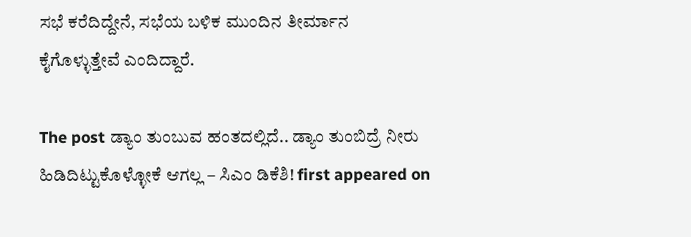ಸಭೆ ಕರೆದಿದ್ದೇನೆ, ಸಭೆಯ ಬಳಿಕ ಮುಂದಿನ ತೀರ್ಮಾನ ಕೈಗೊಳ್ಳುತ್ತೇವೆ ಎಂದಿದ್ದಾರೆ.

The post ಡ್ಯಾಂ ತುಂಬುವ ಹಂತದಲ್ಲಿದೆ.. ಡ್ಯಾಂ ತುಂಬಿದ್ರೆ ನೀರು ಹಿಡಿದಿಟ್ಟುಕೊಳ್ಳೋಕೆ ಆಗಲ್ಲ – ಸಿಎಂ ಡಿಕೆಶಿ! first appeared on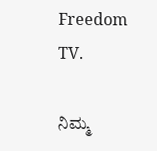Freedom TV.

ನಿಮ್ಮ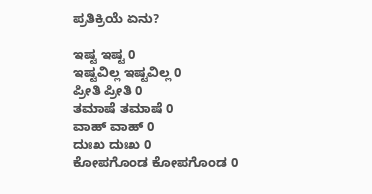ಪ್ರತಿಕ್ರಿಯೆ ಏನು?

ಇಷ್ಟ ಇಷ್ಟ 0
ಇಷ್ಟವಿಲ್ಲ ಇಷ್ಟವಿಲ್ಲ 0
ಪ್ರೀತಿ ಪ್ರೀತಿ 0
ತಮಾಷೆ ತಮಾಷೆ 0
ವಾಹ್ ವಾಹ್ 0
ದುಃಖ ದುಃಖ 0
ಕೋಪಗೊಂಡ ಕೋಪಗೊಂಡ 0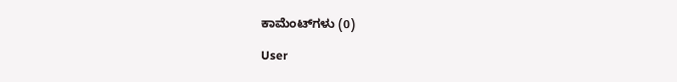ಕಾಮೆಂಟ್‌ಗಳು (0)

User